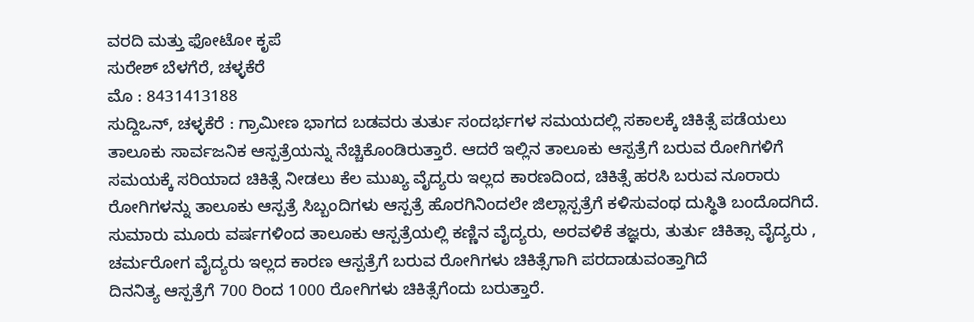ವರದಿ ಮತ್ತು ಫೋಟೋ ಕೃಪೆ
ಸುರೇಶ್ ಬೆಳಗೆರೆ, ಚಳ್ಳಕೆರೆ
ಮೊ : 8431413188
ಸುದ್ದಿಒನ್, ಚಳ್ಳಕೆರೆ : ಗ್ರಾಮೀಣ ಭಾಗದ ಬಡವರು ತುರ್ತು ಸಂದರ್ಭಗಳ ಸಮಯದಲ್ಲಿ ಸಕಾಲಕ್ಕೆ ಚಿಕಿತ್ಸೆ ಪಡೆಯಲು ತಾಲೂಕು ಸಾರ್ವಜನಿಕ ಆಸ್ಪತ್ರೆಯನ್ನು ನೆಚ್ಚಿಕೊಂಡಿರುತ್ತಾರೆ. ಆದರೆ ಇಲ್ಲಿನ ತಾಲೂಕು ಆಸ್ಪತ್ರೆಗೆ ಬರುವ ರೋಗಿಗಳಿಗೆ ಸಮಯಕ್ಕೆ ಸರಿಯಾದ ಚಿಕಿತ್ಸೆ ನೀಡಲು ಕೆಲ ಮುಖ್ಯ ವೈದ್ಯರು ಇಲ್ಲದ ಕಾರಣದಿಂದ, ಚಿಕಿತ್ಸೆ ಹರಸಿ ಬರುವ ನೂರಾರು ರೋಗಿಗಳನ್ನು ತಾಲೂಕು ಆಸ್ಪತ್ರೆ ಸಿಬ್ಬಂದಿಗಳು ಆಸ್ಪತ್ರೆ ಹೊರಗಿನಿಂದಲೇ ಜಿಲ್ಲಾಸ್ಪತ್ರೆಗೆ ಕಳಿಸುವಂಥ ದುಸ್ಥಿತಿ ಬಂದೊದಗಿದೆ.
ಸುಮಾರು ಮೂರು ವರ್ಷಗಳಿಂದ ತಾಲೂಕು ಆಸ್ಪತ್ರೆಯಲ್ಲಿ ಕಣ್ಣಿನ ವೈದ್ಯರು, ಅರವಳಿಕೆ ತಜ್ಞರು, ತುರ್ತು ಚಿಕಿತ್ಸಾ ವೈದ್ಯರು , ಚರ್ಮರೋಗ ವೈದ್ಯರು ಇಲ್ಲದ ಕಾರಣ ಆಸ್ಪತ್ರೆಗೆ ಬರುವ ರೋಗಿಗಳು ಚಿಕಿತ್ಸೆಗಾಗಿ ಪರದಾಡುವಂತ್ತಾಗಿದೆ
ದಿನನಿತ್ಯ ಆಸ್ಪತ್ರೆಗೆ 700 ರಿಂದ 1000 ರೋಗಿಗಳು ಚಿಕಿತ್ಸೆಗೆಂದು ಬರುತ್ತಾರೆ.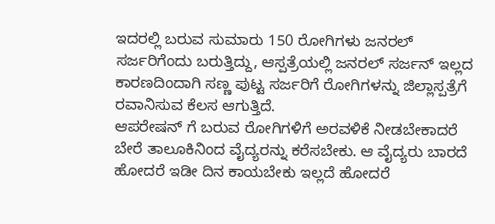ಇದರಲ್ಲಿ ಬರುವ ಸುಮಾರು 150 ರೋಗಿಗಳು ಜನರಲ್ ಸರ್ಜರಿಗೆಂದು ಬರುತ್ತಿದ್ದು, ಆಸ್ಪತ್ರೆಯಲ್ಲಿ ಜನರಲ್ ಸರ್ಜನ್ ಇಲ್ಲದ ಕಾರಣದಿಂದಾಗಿ ಸಣ್ಣ ಪುಟ್ಟ ಸರ್ಜರಿಗೆ ರೋಗಿಗಳನ್ನು ಜಿಲ್ಲಾಸ್ಪತ್ರೆಗೆ ರವಾನಿಸುವ ಕೆಲಸ ಆಗುತ್ತಿದೆ.
ಆಪರೇಷನ್ ಗೆ ಬರುವ ರೋಗಿಗಳಿಗೆ ಅರವಳಿಕೆ ನೀಡಬೇಕಾದರೆ ಬೇರೆ ತಾಲೂಕಿನಿಂದ ವೈದ್ಯರನ್ನು ಕರೆಸಬೇಕು. ಆ ವೈದ್ಯರು ಬಾರದೆ ಹೋದರೆ ಇಡೀ ದಿನ ಕಾಯಬೇಕು ಇಲ್ಲದೆ ಹೋದರೆ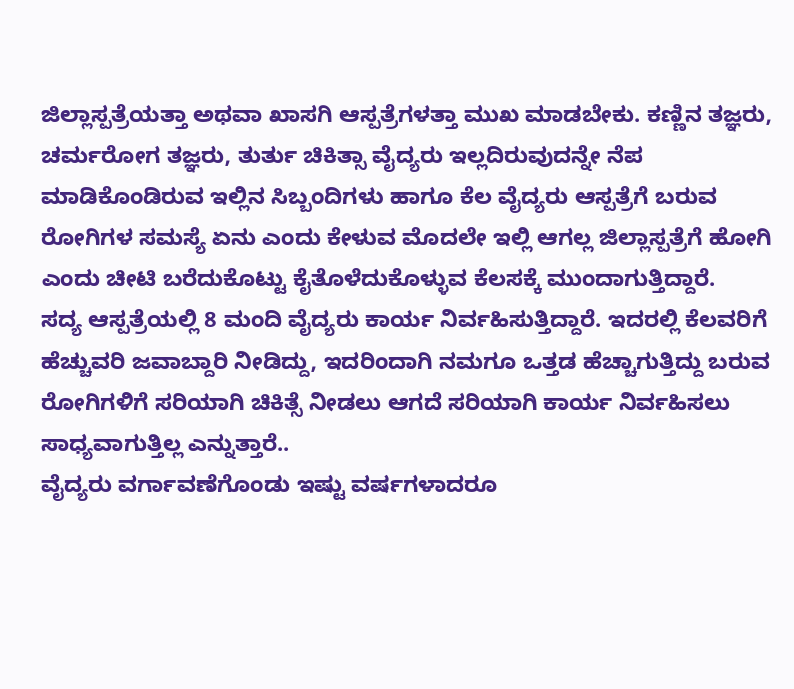ಜಿಲ್ಲಾಸ್ಪತ್ರೆಯತ್ತಾ ಅಥವಾ ಖಾಸಗಿ ಆಸ್ಪತ್ರೆಗಳತ್ತಾ ಮುಖ ಮಾಡಬೇಕು. ಕಣ್ಣಿನ ತಜ್ಞರು, ಚರ್ಮರೋಗ ತಜ್ಞರು, ತುರ್ತು ಚಿಕಿತ್ಸಾ ವೈದ್ಯರು ಇಲ್ಲದಿರುವುದನ್ನೇ ನೆಪ ಮಾಡಿಕೊಂಡಿರುವ ಇಲ್ಲಿನ ಸಿಬ್ಬಂದಿಗಳು ಹಾಗೂ ಕೆಲ ವೈದ್ಯರು ಆಸ್ಪತ್ರೆಗೆ ಬರುವ ರೋಗಿಗಳ ಸಮಸ್ಯೆ ಏನು ಎಂದು ಕೇಳುವ ಮೊದಲೇ ಇಲ್ಲಿ ಆಗಲ್ಲ ಜಿಲ್ಲಾಸ್ಪತ್ರೆಗೆ ಹೋಗಿ ಎಂದು ಚೀಟಿ ಬರೆದುಕೊಟ್ಟು ಕೈತೊಳೆದುಕೊಳ್ಳುವ ಕೆಲಸಕ್ಕೆ ಮುಂದಾಗುತ್ತಿದ್ದಾರೆ.
ಸದ್ಯ ಆಸ್ಪತ್ರೆಯಲ್ಲಿ 8 ಮಂದಿ ವೈದ್ಯರು ಕಾರ್ಯ ನಿರ್ವಹಿಸುತ್ತಿದ್ದಾರೆ. ಇದರಲ್ಲಿ ಕೆಲವರಿಗೆ ಹೆಚ್ಚುವರಿ ಜವಾಬ್ದಾರಿ ನೀಡಿದ್ದು, ಇದರಿಂದಾಗಿ ನಮಗೂ ಒತ್ತಡ ಹೆಚ್ಚಾಗುತ್ತಿದ್ದು ಬರುವ ರೋಗಿಗಳಿಗೆ ಸರಿಯಾಗಿ ಚಿಕಿತ್ಸೆ ನೀಡಲು ಆಗದೆ ಸರಿಯಾಗಿ ಕಾರ್ಯ ನಿರ್ವಹಿಸಲು ಸಾಧ್ಯವಾಗುತ್ತಿಲ್ಲ ಎನ್ನುತ್ತಾರೆ..
ವೈದ್ಯರು ವರ್ಗಾವಣೆಗೊಂಡು ಇಷ್ಟು ವರ್ಷಗಳಾದರೂ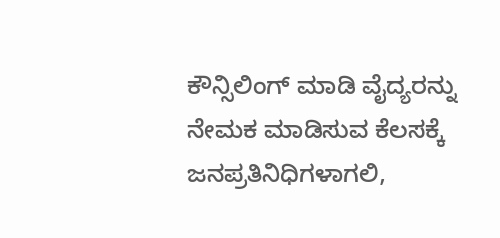ಕೌನ್ಸಿಲಿಂಗ್ ಮಾಡಿ ವೈದ್ಯರನ್ನು ನೇಮಕ ಮಾಡಿಸುವ ಕೆಲಸಕ್ಕೆ ಜನಪ್ರತಿನಿಧಿಗಳಾಗಲಿ,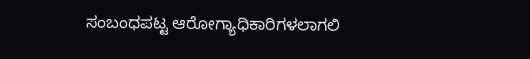ಸಂಬಂಧಪಟ್ಟ ಆರೋಗ್ಯಾಧಿಕಾರಿಗಳಲಾಗಲಿ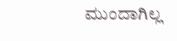ಮುಂದಾಗಿಲ್ಲ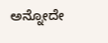ಅನ್ನೋದೇ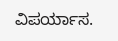ವಿಪರ್ಯಾಸ.